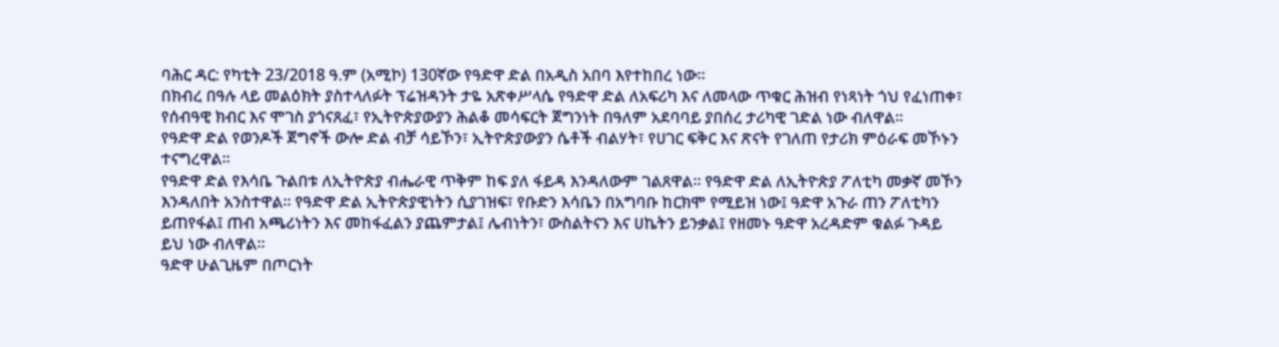ባሕር ዳር: የካቲት 23/2018 ዓ.ም (አሚኮ) 130ኛው የዓድዋ ድል በአዲስ አበባ እየተከበረ ነው።
በክብረ በዓሉ ላይ መልዕክት ያስተላለፉት ፕሬዝዳንት ታዬ አጽቀሥላሴ የዓድዋ ድል ለአፍሪካ እና ለመላው ጥቁር ሕዝብ የነጻነት ጎህ የፈነጠቀ፣ የሰብዓዊ ክብር እና ሞገስ ያጎናጸፈ፣ የኢትዮጵያውያን ሕልቆ መሳፍርት ጀግንነት በዓለም አደባባይ ያበሰረ ታሪካዊ ገድል ነው ብለዋል።
የዓድዋ ድል የወንዶች ጀግኖች ውሎ ድል ብቻ ሳይኾን፣ ኢትዮጵያውያን ሴቶች ብልሃት፣ የሀገር ፍቅር እና ጽናት የገለጠ የታሪክ ምዕራፍ መኾኑን ተናግረዋል።
የዓድዋ ድል የእሳቤ ጉልበቱ ለኢትዮጵያ ብሔራዊ ጥቅም ከፍ ያለ ፋይዳ እንዳለውም ገልጸዋል። የዓድዋ ድል ለኢትዮጵያ ፖለቲካ መቃኛ መኾን እንዳለበት አንስተዋል። የዓድዋ ድል ኢትዮጵያዊነትን ሲያገዝፍ፣ የቡድን እሳቤን በአግባቡ ከርክሞ የሚይዝ ነው፤ ዓድዋ አጉራ ጠን ፖለቲካን ይጠየፋል፤ ጠብ አጫሪነትን እና መከፋፈልን ያጨምታል፤ ሌብነትን፣ ውስልትናን እና ሀኬትን ይንቃል፤ የዘመኑ ዓድዋ አረዳድም ቁልፉ ጉዳይ ይህ ነው ብለዋል።
ዓድዋ ሁልጊዜም በጦርነት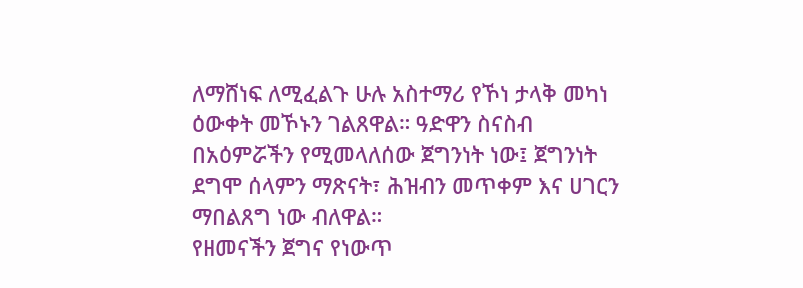ለማሸነፍ ለሚፈልጉ ሁሉ አስተማሪ የኾነ ታላቅ መካነ ዕውቀት መኾኑን ገልጸዋል። ዓድዋን ስናስብ በአዕምሯችን የሚመላለሰው ጀግንነት ነው፤ ጀግንነት ደግሞ ሰላምን ማጽናት፣ ሕዝብን መጥቀም እና ሀገርን ማበልጸግ ነው ብለዋል።
የዘመናችን ጀግና የነውጥ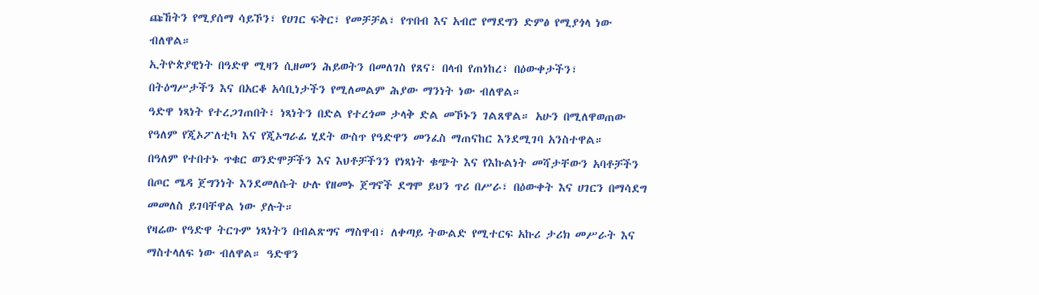ጩኸትን የሚያሰማ ሳይኾን፣ የሀገር ፍቅር፣ የመቻቻል፣ የጥበብ እና አብሮ የማደግን ድምፅ የሚያጎላ ነው ብለዋል።
ኢትዮጵያዊነት በዓድዋ ሚዛን ሲዘመን ሕይወትን በመለገስ የጸና፣ በላብ የጠነከረ፣ በዕውቀታችን፣ በትዕግሥታችን እና በአርቆ አሳቢነታችን የሚለመልም ሕያው ማንነት ነው ብለዋል።
ዓድዋ ነጻነት የተረጋገጠበት፣ ነጻነትን በድል የተረጎመ ታላቅ ድል መኾኑን ገልጸዋል። አሁን በሚለዋወጠው የዓለም የጂኦፖለቲካ እና የጂኦግራፊ ሂደት ውስጥ የዓድዋን መንፈስ ማጠናከር እንደሚገባ አንስተዋል።
በዓለም የተበተኑ ጥቁር ወንድሞቻችን እና እህቶቻችንን የነጻነት ቁጭት እና የእኩልነት መሻታቸውን አባቶቻችን በጦር ሜዳ ጀግንነት እንደመለሱት ሁሉ የዘመኑ ጀግኖች ደግሞ ይህን ጥሪ በሥራ፣ በዕውቀት እና ሀገርን በማሳደግ መመለስ ይገባቸዋል ነው ያሉት።
የዛሬው የዓድዋ ትርጉም ነጻነትን በብልጽግና ማስዋብ፣ ለቀጣይ ትውልድ የሚተርፍ አኩሪ ታሪክ መሥራት እና ማስተላለፍ ነው ብለዋል። ዓድዋን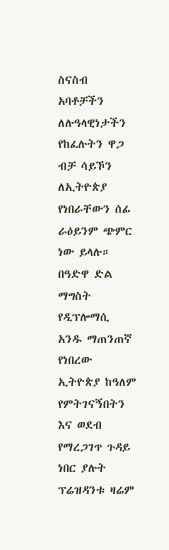ስናስብ አባቶቻችን ለሉዓላዊነታችን የከፈሉትን ዋጋ ብቻ ሳይኾን ለኢትዮጵያ የነበራቸውን ሰፊ ራዕይንም ጭምር ነው ይላሉ።
በዓድዋ ድል ማግስት የዲፕሎማሲ አንዱ ማጠንጠኛ የነበረው ኢትዮጵያ ከዓለም የምትገናኝበትን እና ወደብ የማረጋገጥ ጉዳይ ነበር ያሉት ፕሬዝዳንቱ ዛሬም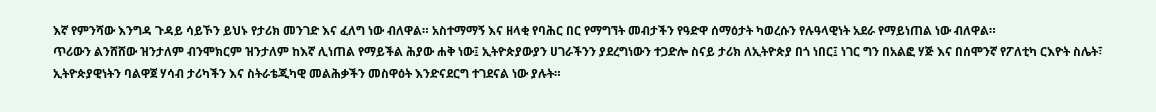እኛ የምንሻው እንግዳ ጉዳይ ሳይኾን ይህኑ የታሪክ መንገድ እና ፈለግ ነው ብለዋል። አስተማማኝ እና ዘላቂ የባሕር በር የማግኘት መብታችን የዓድዋ ሰማዕታት ካወረሱን የሉዓላዊነት አደራ የማይነጠል ነው ብለዋል።
ጥሪውን ልንሸሸው ዝንታለም ብንሞክርም ዝንታለም ከእኛ ሊነጠል የማይችል ሕያው ሐቅ ነው፤ ኢትዮጵያውያን ሀገራችንን ያደረግነውን ተጋድሎ ስናይ ታሪክ ለኢትዮጵያ በጎ ነበር፤ ነገር ግን በአልፎ ሃጅ እና በሰሞንኛ የፖለቲካ ርእዮት ስሌት፣ ኢትዮጵያዊነትን ባልዋጀ ሃሳብ ታሪካችን እና ስትራቴጂካዊ መልሕቃችን መስዋዕት እንድናደርግ ተገደናል ነው ያሉት።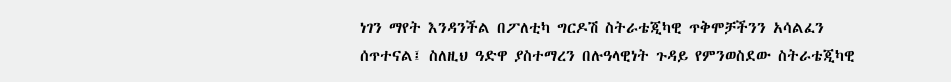ነገን ማየት እንዳንችል በፖለቲካ ግርዶሽ ስትራቴጂካዊ ጥቅሞቻችንን አሳልፈን ሰጥተናል፤ ስለዚህ ዓድዋ ያስተማረን በሉዓላዊነት ጉዳይ የምንወስደው ስትራቴጂካዊ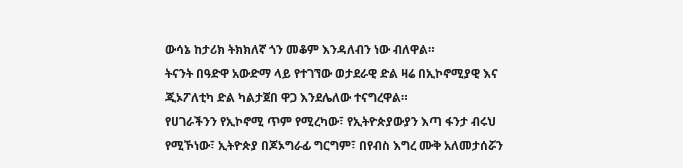ውሳኔ ከታሪክ ትክክለኛ ጎን መቆም እንዳለብን ነው ብለዋል።
ትናንት በዓድዋ አውድማ ላይ የተገኘው ወታደራዊ ድል ዛሬ በኢኮኖሚያዊ እና ጂኦፖለቲካ ድል ካልታጀበ ዋጋ እንደሌለው ተናግረዋል።
የሀገራችንን የኢኮኖሚ ጥም የሚረካው፣ የኢትዮጵያውያን እጣ ፋንታ ብሩህ የሚኾነው፣ ኢትዮጵያ በጆኦግራፊ ግርግም፣ በየብስ እግረ ሙቅ አለመታሰሯን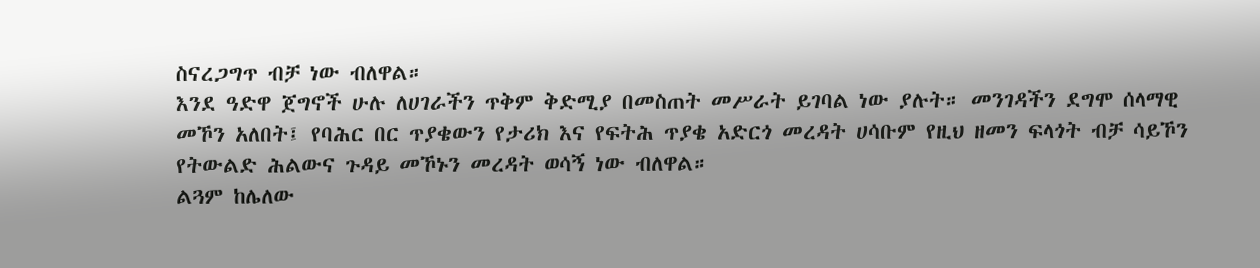ስናረጋግጥ ብቻ ነው ብለዋል።
እንደ ዓድዋ ጀግኖች ሁሉ ለሀገራችን ጥቅም ቅድሚያ በመስጠት መሥራት ይገባል ነው ያሉት። መንገዳችን ደግሞ ሰላማዊ መኾን አለበት፤ የባሕር በር ጥያቄውን የታሪክ እና የፍትሕ ጥያቄ አድርጎ መረዳት ሀሳቡም የዚህ ዘመን ፍላጎት ብቻ ሳይኾን የትውልድ ሕልውና ጉዳይ መኾኑን መረዳት ወሳኝ ነው ብለዋል።
ልጓም ከሌለው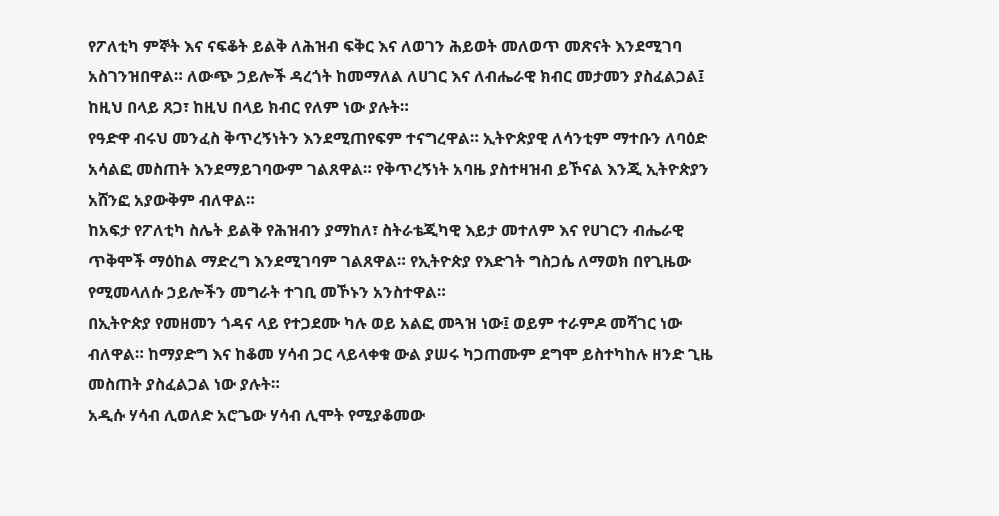የፖለቲካ ምኞት እና ናፍቆት ይልቅ ለሕዝብ ፍቅር እና ለወገን ሕይወት መለወጥ መጽናት እንደሚገባ አስገንዝበዋል። ለውጭ ኃይሎች ዳረጎት ከመማለል ለሀገር እና ለብሔራዊ ክብር መታመን ያስፈልጋል፤ ከዚህ በላይ ጸጋ፣ ከዚህ በላይ ክብር የለም ነው ያሉት።
የዓድዋ ብሩህ መንፈስ ቅጥረኝነትን እንደሚጠየፍም ተናግረዋል። ኢትዮጵያዊ ለሳንቲም ማተቡን ለባዕድ አሳልፎ መስጠት እንደማይገባውም ገልጸዋል። የቅጥረኝነት አባዜ ያስተዛዝብ ይኾናል እንጂ ኢትዮጵያን አሸንፎ አያውቅም ብለዋል።
ከአፍታ የፖለቲካ ስሌት ይልቅ የሕዝብን ያማከለ፣ ስትራቴጂካዊ እይታ መተለም እና የሀገርን ብሔራዊ ጥቅሞች ማዕከል ማድረግ እንደሚገባም ገልጸዋል። የኢትዮጵያ የእድገት ግስጋሴ ለማወክ በየጊዜው የሚመላለሱ ኃይሎችን መግራት ተገቢ መኾኑን አንስተዋል።
በኢትዮጵያ የመዘመን ጎዳና ላይ የተጋደሙ ካሉ ወይ አልፎ መጓዝ ነው፤ ወይም ተራምዶ መሻገር ነው ብለዋል። ከማያድግ እና ከቆመ ሃሳብ ጋር ላይላቀቁ ውል ያሠሩ ካጋጠሙም ደግሞ ይስተካከሉ ዘንድ ጊዜ መስጠት ያስፈልጋል ነው ያሉት።
አዲሱ ሃሳብ ሊወለድ አሮጌው ሃሳብ ሊሞት የሚያቆመው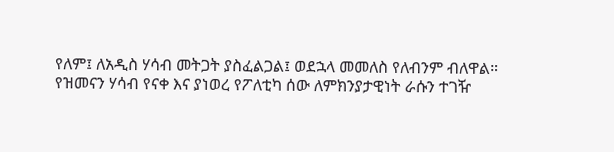የለም፤ ለአዲስ ሃሳብ መትጋት ያስፈልጋል፤ ወደኋላ መመለስ የለብንም ብለዋል።
የዝመናን ሃሳብ የናቀ እና ያነወረ የፖለቲካ ሰው ለምክንያታዊነት ራሱን ተገዥ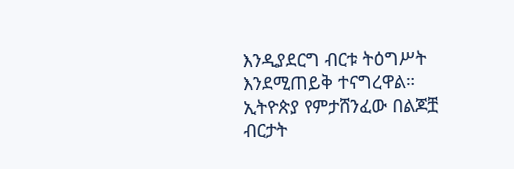እንዲያደርግ ብርቱ ትዕግሥት እንደሚጠይቅ ተናግረዋል።
ኢትዮጵያ የምታሸንፈው በልጆቿ ብርታት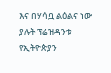እና በሃሳቧ ልዕልና ነው ያሉት ፕሬዝዳንቱ የኢትዮጵያን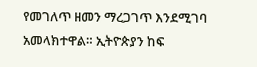የመገለጥ ዘመን ማረጋገጥ እንደሚገባ አመላክተዋል። ኢትዮጵያን ከፍ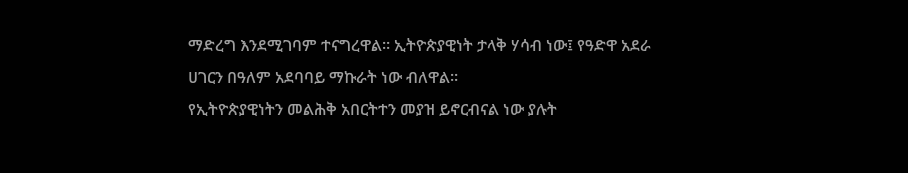ማድረግ እንደሚገባም ተናግረዋል። ኢትዮጵያዊነት ታላቅ ሃሳብ ነው፤ የዓድዋ አደራ ሀገርን በዓለም አደባባይ ማኩራት ነው ብለዋል።
የኢትዮጵያዊነትን መልሕቅ አበርትተን መያዝ ይኖርብናል ነው ያሉት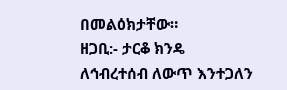በመልዕክታቸው።
ዘጋቢ:- ታርቆ ክንዴ
ለኅብረተሰብ ለውጥ እንተጋለን